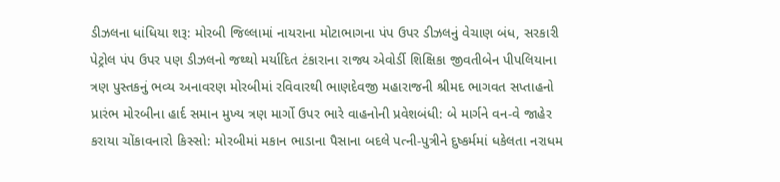ડીઝલના ધાંધિયા શરૂ: મોરબી જિલ્લામાં નાયરાના મોટાભાગના પંપ ઉપર ડીઝલનું વેચાણ બંધ, સરકારી પેટ્રોલ પંપ ઉપર પણ ડીઝલનો જથ્થો મર્યાદિત ટંકારાના રાજ્ય એવોર્ડી શિક્ષિકા જીવતીબેન પીપલિયાના ત્રણ પુસ્તકનું ભવ્ય અનાવરણ મોરબીમાં રવિવારથી ભાણદેવજી મહારાજની શ્રીમદ ભાગવત સપ્તાહનો પ્રારંભ મોરબીના હાર્દ સમાન મુખ્ય ત્રણ માર્ગો ઉપર ભારે વાહનોની પ્રવેશબંધી: બે માર્ગને વન-વે જાહેર કરાયા ચોંકાવનારો કિસ્સો: મોરબીમાં મકાન ભાડાના પૈસાના બદલે પત્ની-પુત્રીને દુષ્કર્મમાં ધકેલતા નરાધમ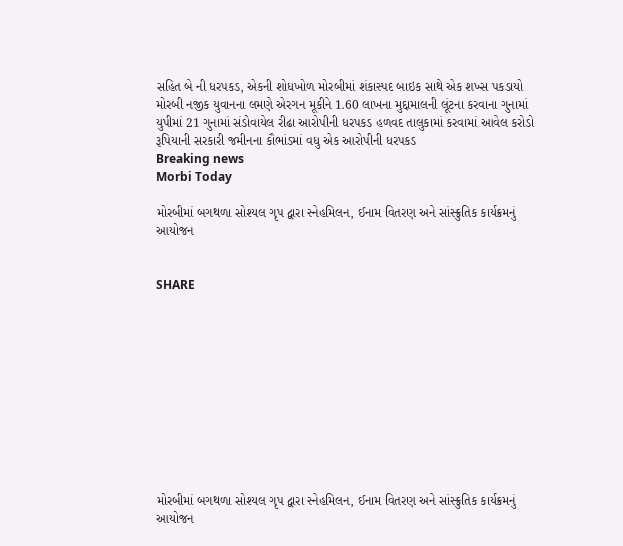સહિત બે ની ધરપકડ, એકની શોધખોળ મોરબીમાં શંકાસ્પદ બાઇક સાથે એક શખ્સ પકડાયો મોરબી નજીક યુવાનના લમણે એરગન મૂકીને 1.60 લાખના મુદ્દામાલની લૂંટના કરવાના ગુનામાં યુપીમાં 21 ગુનામાં સંડોવાયેલ રીઢા આરોપીની ધરપકડ હળવદ તાલુકામાં કરવામાં આવેલ કરોડો રૂપિયાની સરકારી જમીનના કૌભાંડમાં વધુ એક આરોપીની ધરપકડ
Breaking news
Morbi Today

મોરબીમાં બગથળા સોશ્યલ ગૃપ દ્વારા સ્નેહમિલન, ઈનામ વિતરણ અને સાંસ્ક્રુતિક કાર્યક્રમનું આયોજન


SHARE











મોરબીમાં બગથળા સોશ્યલ ગૃપ દ્વારા સ્નેહમિલન, ઈનામ વિતરણ અને સાંસ્ક્રુતિક કાર્યક્રમનું આયોજન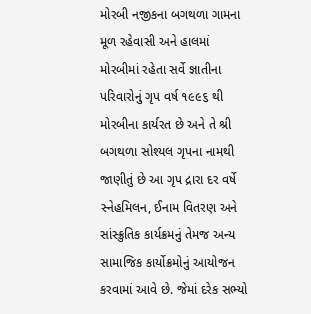મોરબી નજીકના બગથળા ગામના મૂળ રહેવાસી અને હાલમાં મોરબીમાં રહેતા સર્વે જ્ઞાતીના પરિવારોનું ગૃપ વર્ષ ૧૯૯૬ થી મોરબીના કાર્યરત છે અને તે શ્રી બગથળા સોશ્યલ ગૃપના નામથી જાણીતું છે આ ગૃપ દ્રારા દર વર્ષે સ્નેહમિલન, ઈનામ વિતરણ અને સાંસ્ક્રુતિક કાર્યક્રમનું તેમજ અન્ય સામાજિક કાર્યોક્રમોનું આયોજન કરવામાં આવે છે. જેમાં દરેક સભ્યો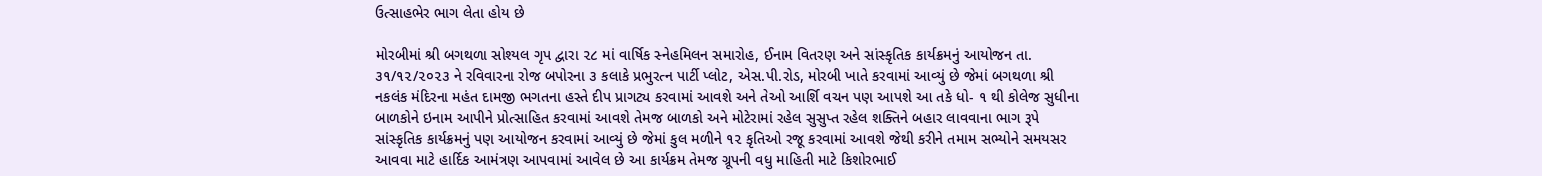ઉત્સાહભેર ભાગ લેતા હોય છે

મોરબીમાં શ્રી બગથળા સોશ્યલ ગૃપ દ્વારા ૨૮ માં વાર્ષિક સ્નેહમિલન સમારોહ, ઈનામ વિતરણ અને સાંસ્કૃતિક કાર્યક્રમનું આયોજન તા. ૩૧/૧૨/૨૦૨૩ ને રવિવારના રોજ બપોરના ૩ કલાકે પ્રભુરત્ન પાર્ટી પ્લોટ, એસ.પી.રોડ, મોરબી ખાતે કરવામાં આવ્યું છે જેમાં બગથળા શ્રી નકલંક મંદિરના મહંત દામજી ભગતના હસ્તે દીપ પ્રાગટ્ય કરવામાં આવશે અને તેઓ આર્શિ વચન પણ આપશે આ તકે ધો- ૧ થી કોલેજ સુધીના બાળકોને ઇનામ આપીને પ્રોત્સાહિત કરવામાં આવશે તેમજ બાળકો અને મોટેરામાં રહેલ સુસુપ્ત રહેલ શક્તિને બહાર લાવવાના ભાગ રૂપે સાંસ્કૃતિક કાર્યક્રમનું પણ આયોજન કરવામાં આવ્યું છે જેમાં કુલ મળીને ૧૨ કૃતિઓ રજૂ કરવામાં આવશે જેથી કરીને તમામ સભ્યોને સમયસર આવવા માટે હાર્દિક આમંત્રણ આપવામાં આવેલ છે આ કાર્યક્રમ તેમજ ગ્રૂપની વધુ માહિતી માટે કિશોરભાઈ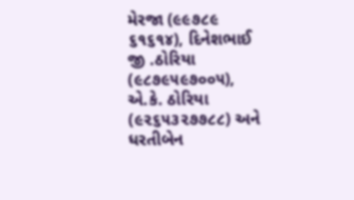મેરજા (૯૯૭૮૯ ૬૧૬૧૪), દિનેશભાઈ જી .ઠોરિયા (૯૮૭૯૫૯૭૦૦૫), એ.કે. ઠોરિયા (૯૨૬૫૩૨૭૭૮૮) અને ધરતીબેન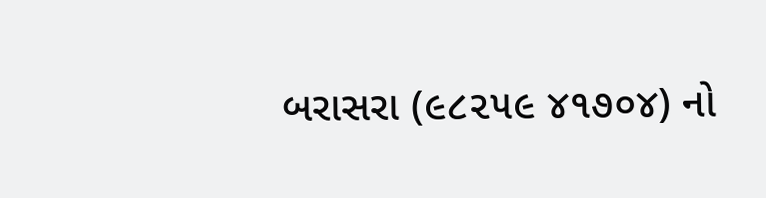બરાસરા (૯૮૨૫૯ ૪૧૭૦૪) નો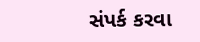સંપર્ક કરવા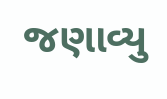જણાવ્યુ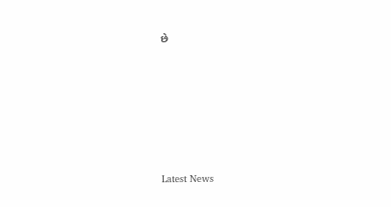છે






Latest News